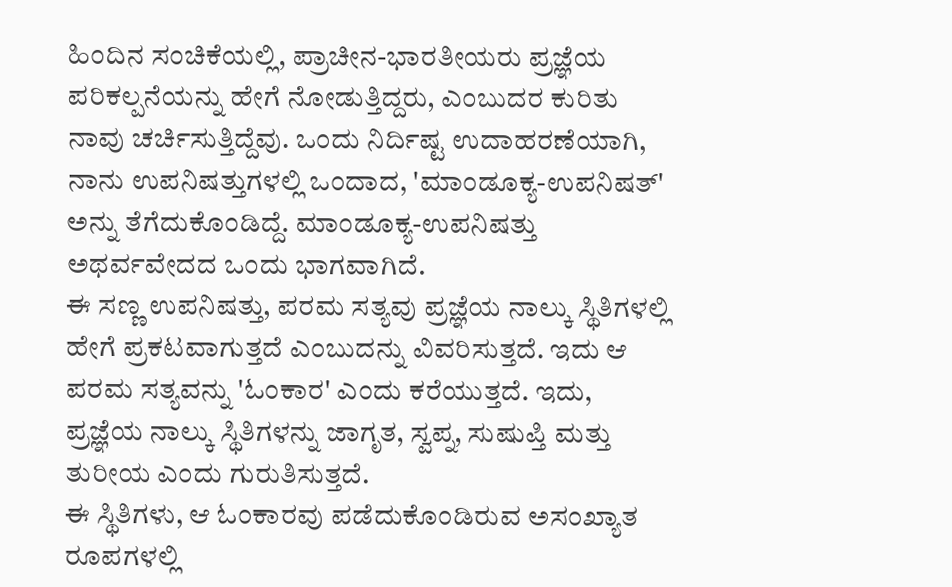ಹಿಂದಿನ ಸಂಚಿಕೆಯಲ್ಲಿ, ಪ್ರಾಚೀನ-ಭಾರತೀಯರು ಪ್ರಜ್ಞೆಯ ಪರಿಕಲ್ಪನೆಯನ್ನು ಹೇಗೆ ನೋಡುತ್ತಿದ್ದರು, ಎಂಬುದರ ಕುರಿತು ನಾವು ಚರ್ಚಿಸುತ್ತಿದ್ದೆವು. ಒಂದು ನಿರ್ದಿಷ್ಟ ಉದಾಹರಣೆಯಾಗಿ, ನಾನು ಉಪನಿಷತ್ತುಗಳಲ್ಲಿ ಒಂದಾದ, 'ಮಾಂಡೂಕ್ಯ-ಉಪನಿಷತ್' ಅನ್ನು ತೆಗೆದುಕೊಂಡಿದ್ದೆ. ಮಾಂಡೂಕ್ಯ-ಉಪನಿಷತ್ತು ಅಥರ್ವವೇದದ ಒಂದು ಭಾಗವಾಗಿದೆ.
ಈ ಸಣ್ಣ ಉಪನಿಷತ್ತು, ಪರಮ ಸತ್ಯವು ಪ್ರಜ್ಞೆಯ ನಾಲ್ಕು ಸ್ಥಿತಿಗಳಲ್ಲಿ ಹೇಗೆ ಪ್ರಕಟವಾಗುತ್ತದೆ ಎಂಬುದನ್ನು ವಿವರಿಸುತ್ತದೆ. ಇದು ಆ ಪರಮ ಸತ್ಯವನ್ನು 'ಓಂಕಾರ' ಎಂದು ಕರೆಯುತ್ತದೆ. ಇದು, ಪ್ರಜ್ಞೆಯ ನಾಲ್ಕು ಸ್ಥಿತಿಗಳನ್ನು ಜಾಗೃತ, ಸ್ವಪ್ನ, ಸುಷುಪ್ತಿ ಮತ್ತು ತುರೀಯ ಎಂದು ಗುರುತಿಸುತ್ತದೆ.
ಈ ಸ್ಥಿತಿಗಳು, ಆ ಓಂಕಾರವು ಪಡೆದುಕೊಂಡಿರುವ ಅಸಂಖ್ಯಾತ ರೂಪಗಳಲ್ಲಿ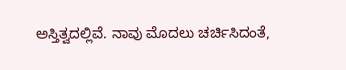ಅಸ್ತಿತ್ವದಲ್ಲಿವೆ. ನಾವು ಮೊದಲು ಚರ್ಚಿಸಿದಂತೆ,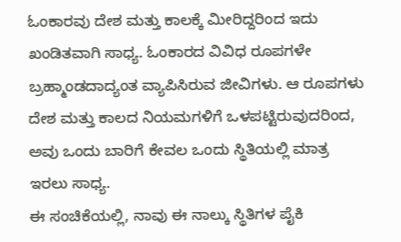ಓಂಕಾರವು ದೇಶ ಮತ್ತು ಕಾಲಕ್ಕೆ ಮೀರಿದ್ದರಿಂದ ಇದು ಖಂಡಿತವಾಗಿ ಸಾಧ್ಯ. ಓಂಕಾರದ ವಿವಿಧ ರೂಪಗಳೇ ಬ್ರಹ್ಮಾಂಡದಾದ್ಯಂತ ವ್ಯಾಪಿಸಿರುವ ಜೀವಿಗಳು. ಆ ರೂಪಗಳು ದೇಶ ಮತ್ತು ಕಾಲದ ನಿಯಮಗಳಿಗೆ ಒಳಪಟ್ಟಿರುವುದರಿಂದ, ಅವು ಒಂದು ಬಾರಿಗೆ ಕೇವಲ ಒಂದು ಸ್ಥಿತಿಯಲ್ಲಿ ಮಾತ್ರ ಇರಲು ಸಾಧ್ಯ.
ಈ ಸಂಚಿಕೆಯಲ್ಲಿ, ನಾವು ಈ ನಾಲ್ಕು ಸ್ಥಿತಿಗಳ ಪೈಕಿ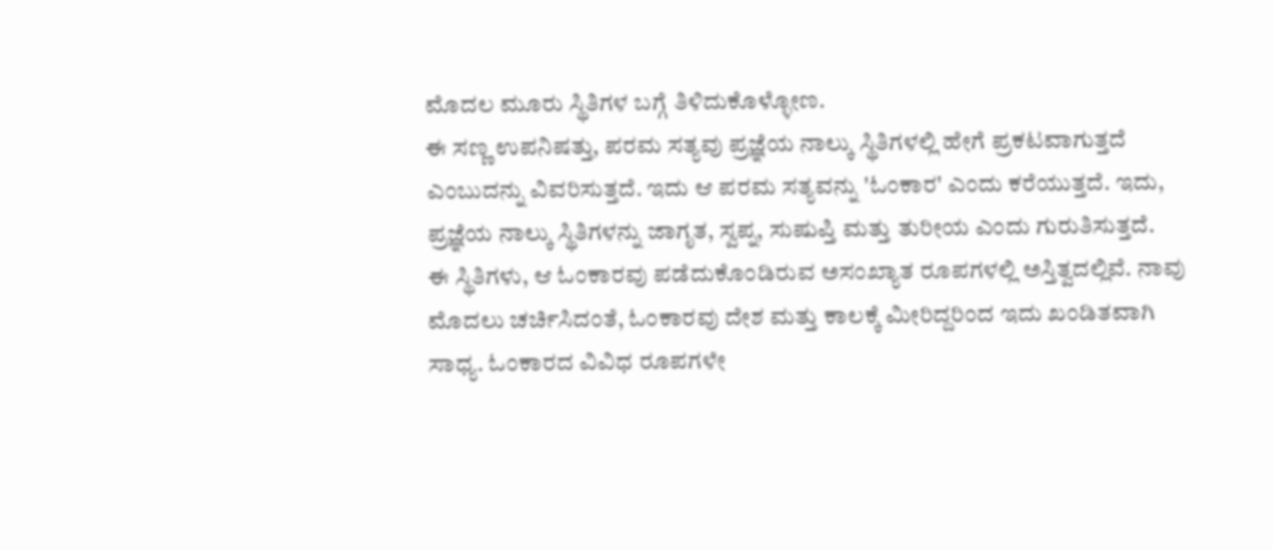ಮೊದಲ ಮೂರು ಸ್ಥಿತಿಗಳ ಬಗ್ಗೆ ತಿಳಿದುಕೊಳ್ಳೋಣ.
ಈ ಸಣ್ಣ ಉಪನಿಷತ್ತು, ಪರಮ ಸತ್ಯವು ಪ್ರಜ್ಞೆಯ ನಾಲ್ಕು ಸ್ಥಿತಿಗಳಲ್ಲಿ ಹೇಗೆ ಪ್ರಕಟವಾಗುತ್ತದೆ ಎಂಬುದನ್ನು ವಿವರಿಸುತ್ತದೆ. ಇದು ಆ ಪರಮ ಸತ್ಯವನ್ನು 'ಓಂಕಾರ' ಎಂದು ಕರೆಯುತ್ತದೆ. ಇದು, ಪ್ರಜ್ಞೆಯ ನಾಲ್ಕು ಸ್ಥಿತಿಗಳನ್ನು ಜಾಗೃತ, ಸ್ವಪ್ನ, ಸುಷುಪ್ತಿ ಮತ್ತು ತುರೀಯ ಎಂದು ಗುರುತಿಸುತ್ತದೆ.
ಈ ಸ್ಥಿತಿಗಳು, ಆ ಓಂಕಾರವು ಪಡೆದುಕೊಂಡಿರುವ ಅಸಂಖ್ಯಾತ ರೂಪಗಳಲ್ಲಿ ಅಸ್ತಿತ್ವದಲ್ಲಿವೆ. ನಾವು ಮೊದಲು ಚರ್ಚಿಸಿದಂತೆ, ಓಂಕಾರವು ದೇಶ ಮತ್ತು ಕಾಲಕ್ಕೆ ಮೀರಿದ್ದರಿಂದ ಇದು ಖಂಡಿತವಾಗಿ ಸಾಧ್ಯ. ಓಂಕಾರದ ವಿವಿಧ ರೂಪಗಳೇ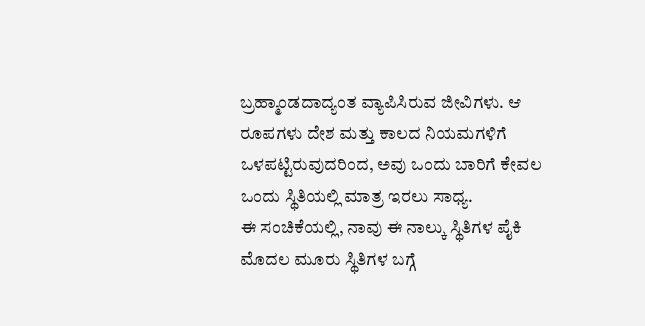ಬ್ರಹ್ಮಾಂಡದಾದ್ಯಂತ ವ್ಯಾಪಿಸಿರುವ ಜೀವಿಗಳು. ಆ ರೂಪಗಳು ದೇಶ ಮತ್ತು ಕಾಲದ ನಿಯಮಗಳಿಗೆ ಒಳಪಟ್ಟಿರುವುದರಿಂದ, ಅವು ಒಂದು ಬಾರಿಗೆ ಕೇವಲ ಒಂದು ಸ್ಥಿತಿಯಲ್ಲಿ ಮಾತ್ರ ಇರಲು ಸಾಧ್ಯ.
ಈ ಸಂಚಿಕೆಯಲ್ಲಿ, ನಾವು ಈ ನಾಲ್ಕು ಸ್ಥಿತಿಗಳ ಪೈಕಿ ಮೊದಲ ಮೂರು ಸ್ಥಿತಿಗಳ ಬಗ್ಗೆ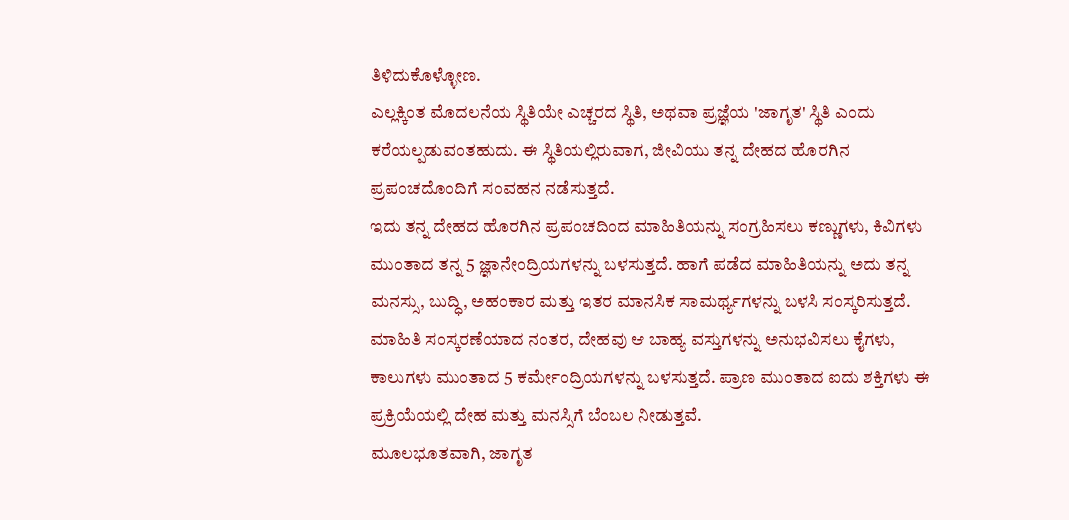ತಿಳಿದುಕೊಳ್ಳೋಣ.
ಎಲ್ಲಕ್ಕಿಂತ ಮೊದಲನೆಯ ಸ್ಥಿತಿಯೇ ಎಚ್ಚರದ ಸ್ಥಿತಿ, ಅಥವಾ ಪ್ರಜ್ಞೆಯ 'ಜಾಗೃತ' ಸ್ಥಿತಿ ಎಂದು ಕರೆಯಲ್ಪಡುವಂತಹುದು. ಈ ಸ್ಥಿತಿಯಲ್ಲಿರುವಾಗ, ಜೀವಿಯು ತನ್ನ ದೇಹದ ಹೊರಗಿನ ಪ್ರಪಂಚದೊಂದಿಗೆ ಸಂವಹನ ನಡೆಸುತ್ತದೆ.
ಇದು ತನ್ನ ದೇಹದ ಹೊರಗಿನ ಪ್ರಪಂಚದಿಂದ ಮಾಹಿತಿಯನ್ನು ಸಂಗ್ರಹಿಸಲು ಕಣ್ಣುಗಳು, ಕಿವಿಗಳು ಮುಂತಾದ ತನ್ನ 5 ಜ್ಞಾನೇಂದ್ರಿಯಗಳನ್ನು ಬಳಸುತ್ತದೆ. ಹಾಗೆ ಪಡೆದ ಮಾಹಿತಿಯನ್ನು ಅದು ತನ್ನ ಮನಸ್ಸು, ಬುದ್ಧಿ, ಅಹಂಕಾರ ಮತ್ತು ಇತರ ಮಾನಸಿಕ ಸಾಮರ್ಥ್ಯಗಳನ್ನು ಬಳಸಿ ಸಂಸ್ಕರಿಸುತ್ತದೆ.
ಮಾಹಿತಿ ಸಂಸ್ಕರಣೆಯಾದ ನಂತರ, ದೇಹವು ಆ ಬಾಹ್ಯ ವಸ್ತುಗಳನ್ನು ಅನುಭವಿಸಲು ಕೈಗಳು, ಕಾಲುಗಳು ಮುಂತಾದ 5 ಕರ್ಮೇಂದ್ರಿಯಗಳನ್ನು ಬಳಸುತ್ತದೆ. ಪ್ರಾಣ ಮುಂತಾದ ಐದು ಶಕ್ತಿಗಳು ಈ ಪ್ರಕ್ರಿಯೆಯಲ್ಲಿ ದೇಹ ಮತ್ತು ಮನಸ್ಸಿಗೆ ಬೆಂಬಲ ನೀಡುತ್ತವೆ.
ಮೂಲಭೂತವಾಗಿ, ಜಾಗೃತ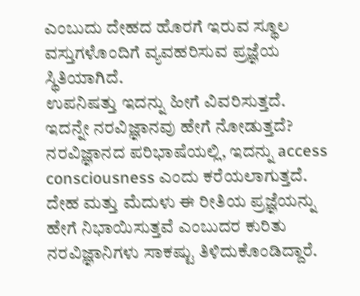ಎಂಬುದು ದೇಹದ ಹೊರಗೆ ಇರುವ ಸ್ಥೂಲ ವಸ್ತುಗಳೊಂದಿಗೆ ವ್ಯವಹರಿಸುವ ಪ್ರಜ್ಞೆಯ ಸ್ಥಿತಿಯಾಗಿದೆ.
ಉಪನಿಷತ್ತು ಇದನ್ನು ಹೀಗೆ ವಿವರಿಸುತ್ತದೆ.
ಇದನ್ನೇ ನರವಿಜ್ಞಾನವು ಹೇಗೆ ನೋಡುತ್ತದೆ?
ನರವಿಜ್ಞಾನದ ಪರಿಭಾಷೆಯಲ್ಲಿ, ಇದನ್ನು access consciousness ಎಂದು ಕರೆಯಲಾಗುತ್ತದೆ. ದೇಹ ಮತ್ತು ಮೆದುಳು ಈ ರೀತಿಯ ಪ್ರಜ್ಞೆಯನ್ನು ಹೇಗೆ ನಿಭಾಯಿಸುತ್ತವೆ ಎಂಬುದರ ಕುರಿತು ನರವಿಜ್ಞಾನಿಗಳು ಸಾಕಷ್ಟು ತಿಳಿದುಕೊಂಡಿದ್ದಾರೆ.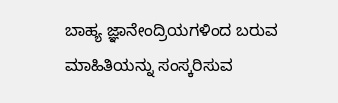ಬಾಹ್ಯ ಜ್ಞಾನೇಂದ್ರಿಯಗಳಿಂದ ಬರುವ ಮಾಹಿತಿಯನ್ನು ಸಂಸ್ಕರಿಸುವ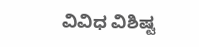ವಿವಿಧ ವಿಶಿಷ್ಟ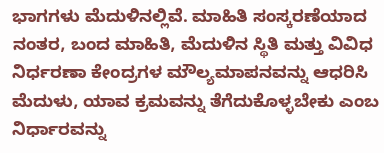ಭಾಗಗಳು ಮೆದುಳಿನಲ್ಲಿವೆ. ಮಾಹಿತಿ ಸಂಸ್ಕರಣೆಯಾದ ನಂತರ, ಬಂದ ಮಾಹಿತಿ, ಮೆದುಳಿನ ಸ್ಥಿತಿ ಮತ್ತು ವಿವಿಧ ನಿರ್ಧರಣಾ ಕೇಂದ್ರಗಳ ಮೌಲ್ಯಮಾಪನವನ್ನು ಆಧರಿಸಿ ಮೆದುಳು, ಯಾವ ಕ್ರಮವನ್ನು ತೆಗೆದುಕೊಳ್ಳಬೇಕು ಎಂಬ ನಿರ್ಧಾರವನ್ನು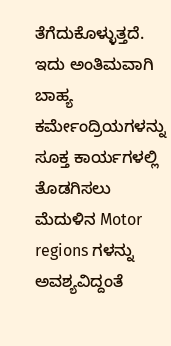ತೆಗೆದುಕೊಳ್ಳುತ್ತದೆ. ಇದು ಅಂತಿಮವಾಗಿ ಬಾಹ್ಯ ಕರ್ಮೇಂದ್ರಿಯಗಳನ್ನು ಸೂಕ್ತ ಕಾರ್ಯಗಳಲ್ಲಿ ತೊಡಗಿಸಲು ಮೆದುಳಿನ Motor regions ಗಳನ್ನು ಅವಶ್ಯವಿದ್ದಂತೆ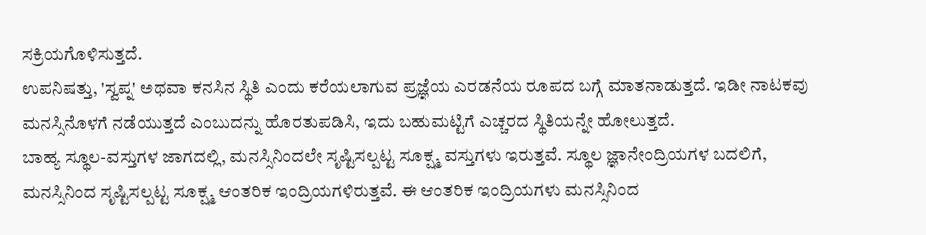ಸಕ್ರಿಯಗೊಳಿಸುತ್ತದೆ.
ಉಪನಿಷತ್ತು, 'ಸ್ವಪ್ನ' ಅಥವಾ ಕನಸಿನ ಸ್ಥಿತಿ ಎಂದು ಕರೆಯಲಾಗುವ ಪ್ರಜ್ಞೆಯ ಎರಡನೆಯ ರೂಪದ ಬಗ್ಗೆ ಮಾತನಾಡುತ್ತದೆ. ಇಡೀ ನಾಟಕವು ಮನಸ್ಸಿನೊಳಗೆ ನಡೆಯುತ್ತದೆ ಎಂಬುದನ್ನು ಹೊರತುಪಡಿಸಿ, ಇದು ಬಹುಮಟ್ಟಿಗೆ ಎಚ್ಚರದ ಸ್ಥಿತಿಯನ್ನೇ ಹೋಲುತ್ತದೆ.
ಬಾಹ್ಯ ಸ್ಥೂಲ-ವಸ್ತುಗಳ ಜಾಗದಲ್ಲಿ, ಮನಸ್ಸಿನಿಂದಲೇ ಸೃಷ್ಟಿಸಲ್ಪಟ್ಟ ಸೂಕ್ಷ್ಮ ವಸ್ತುಗಳು ಇರುತ್ತವೆ. ಸ್ಥೂಲ ಜ್ಞಾನೇಂದ್ರಿಯಗಳ ಬದಲಿಗೆ, ಮನಸ್ಸಿನಿಂದ ಸೃಷ್ಟಿಸಲ್ಪಟ್ಟ ಸೂಕ್ಷ್ಮ ಆಂತರಿಕ ಇಂದ್ರಿಯಗಳಿರುತ್ತವೆ. ಈ ಆಂತರಿಕ ಇಂದ್ರಿಯಗಳು ಮನಸ್ಸಿನಿಂದ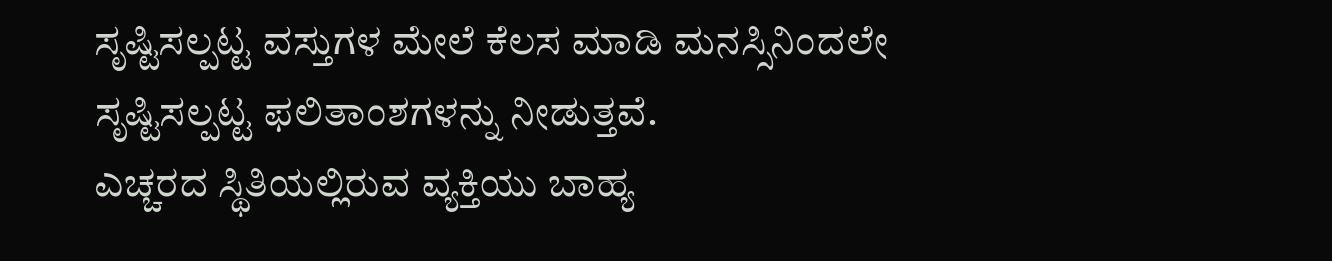ಸೃಷ್ಟಿಸಲ್ಪಟ್ಟ ವಸ್ತುಗಳ ಮೇಲೆ ಕೆಲಸ ಮಾಡಿ ಮನಸ್ಸಿನಿಂದಲೇ ಸೃಷ್ಟಿಸಲ್ಪಟ್ಟ ಫಲಿತಾಂಶಗಳನ್ನು ನೀಡುತ್ತವೆ.
ಎಚ್ಚರದ ಸ್ಥಿತಿಯಲ್ಲಿರುವ ವ್ಯಕ್ತಿಯು ಬಾಹ್ಯ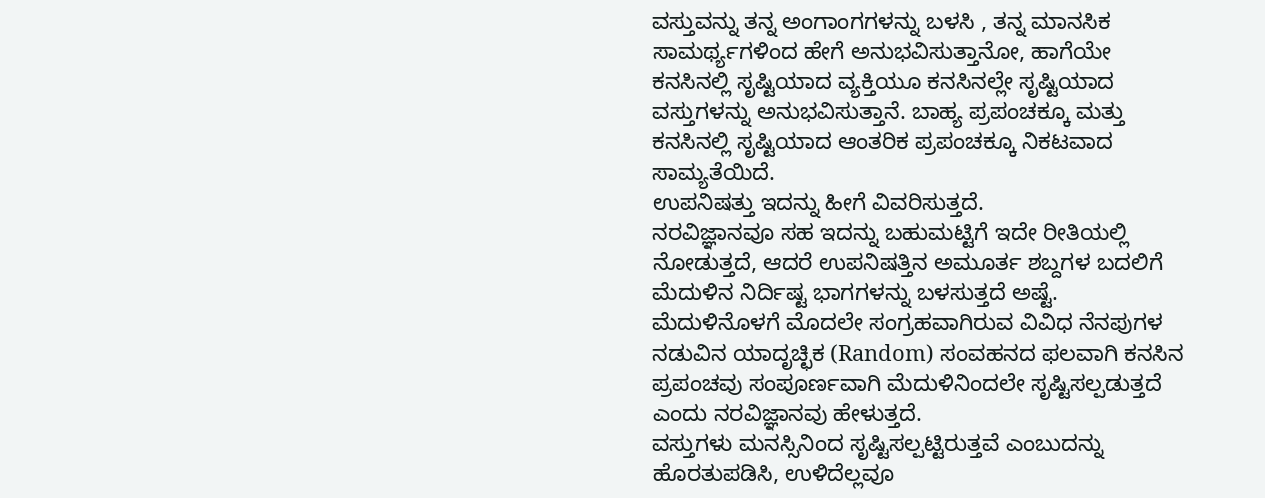ವಸ್ತುವನ್ನು ತನ್ನ ಅಂಗಾಂಗಗಳನ್ನು ಬಳಸಿ , ತನ್ನ ಮಾನಸಿಕ ಸಾಮರ್ಥ್ಯಗಳಿಂದ ಹೇಗೆ ಅನುಭವಿಸುತ್ತಾನೋ, ಹಾಗೆಯೇ ಕನಸಿನಲ್ಲಿ ಸೃಷ್ಟಿಯಾದ ವ್ಯಕ್ತಿಯೂ ಕನಸಿನಲ್ಲೇ ಸೃಷ್ಟಿಯಾದ ವಸ್ತುಗಳನ್ನು ಅನುಭವಿಸುತ್ತಾನೆ. ಬಾಹ್ಯ ಪ್ರಪಂಚಕ್ಕೂ ಮತ್ತು ಕನಸಿನಲ್ಲಿ ಸೃಷ್ಟಿಯಾದ ಆಂತರಿಕ ಪ್ರಪಂಚಕ್ಕೂ ನಿಕಟವಾದ ಸಾಮ್ಯತೆಯಿದೆ.
ಉಪನಿಷತ್ತು ಇದನ್ನು ಹೀಗೆ ವಿವರಿಸುತ್ತದೆ.
ನರವಿಜ್ಞಾನವೂ ಸಹ ಇದನ್ನು ಬಹುಮಟ್ಟಿಗೆ ಇದೇ ರೀತಿಯಲ್ಲಿ ನೋಡುತ್ತದೆ, ಆದರೆ ಉಪನಿಷತ್ತಿನ ಅಮೂರ್ತ ಶಬ್ದಗಳ ಬದಲಿಗೆ ಮೆದುಳಿನ ನಿರ್ದಿಷ್ಟ ಭಾಗಗಳನ್ನು ಬಳಸುತ್ತದೆ ಅಷ್ಟೆ.
ಮೆದುಳಿನೊಳಗೆ ಮೊದಲೇ ಸಂಗ್ರಹವಾಗಿರುವ ವಿವಿಧ ನೆನಪುಗಳ ನಡುವಿನ ಯಾದೃಚ್ಛಿಕ (Random) ಸಂವಹನದ ಫಲವಾಗಿ ಕನಸಿನ ಪ್ರಪಂಚವು ಸಂಪೂರ್ಣವಾಗಿ ಮೆದುಳಿನಿಂದಲೇ ಸೃಷ್ಟಿಸಲ್ಪಡುತ್ತದೆ ಎಂದು ನರವಿಜ್ಞಾನವು ಹೇಳುತ್ತದೆ.
ವಸ್ತುಗಳು ಮನಸ್ಸಿನಿಂದ ಸೃಷ್ಟಿಸಲ್ಪಟ್ಟಿರುತ್ತವೆ ಎಂಬುದನ್ನು ಹೊರತುಪಡಿಸಿ, ಉಳಿದೆಲ್ಲವೂ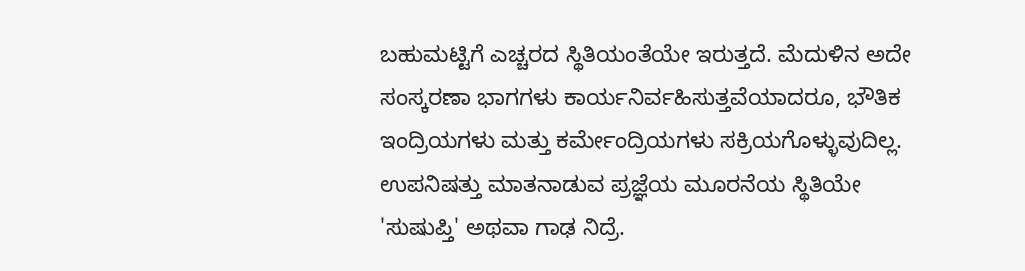ಬಹುಮಟ್ಟಿಗೆ ಎಚ್ಚರದ ಸ್ಥಿತಿಯಂತೆಯೇ ಇರುತ್ತದೆ. ಮೆದುಳಿನ ಅದೇ ಸಂಸ್ಕರಣಾ ಭಾಗಗಳು ಕಾರ್ಯನಿರ್ವಹಿಸುತ್ತವೆಯಾದರೂ, ಭೌತಿಕ ಇಂದ್ರಿಯಗಳು ಮತ್ತು ಕರ್ಮೇಂದ್ರಿಯಗಳು ಸಕ್ರಿಯಗೊಳ್ಳುವುದಿಲ್ಲ.
ಉಪನಿಷತ್ತು ಮಾತನಾಡುವ ಪ್ರಜ್ಞೆಯ ಮೂರನೆಯ ಸ್ಥಿತಿಯೇ 'ಸುಷುಪ್ತಿ' ಅಥವಾ ಗಾಢ ನಿದ್ರೆ.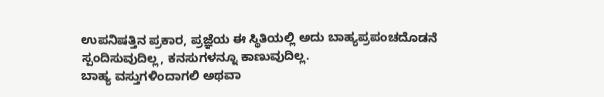ಉಪನಿಷತ್ತಿನ ಪ್ರಕಾರ, ಪ್ರಜ್ಞೆಯ ಈ ಸ್ಥಿತಿಯಲ್ಲಿ ಅದು ಬಾಹ್ಯಪ್ರಪಂಚದೊಡನೆ ಸ್ಪಂದಿಸುವುದಿಲ್ಲ, ಕನಸುಗಳನ್ನೂ ಕಾಣುವುದಿಲ್ಲ.
ಬಾಹ್ಯ ವಸ್ತುಗಳಿಂದಾಗಲಿ ಅಥವಾ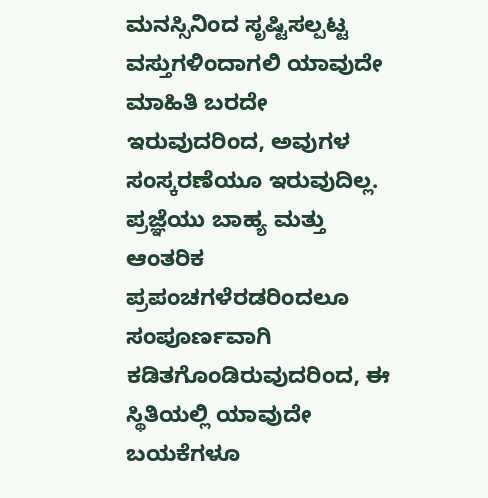ಮನಸ್ಸಿನಿಂದ ಸೃಷ್ಟಿಸಲ್ಪಟ್ಟ ವಸ್ತುಗಳಿಂದಾಗಲಿ ಯಾವುದೇ ಮಾಹಿತಿ ಬರದೇ ಇರುವುದರಿಂದ, ಅವುಗಳ ಸಂಸ್ಕರಣೆಯೂ ಇರುವುದಿಲ್ಲ. ಪ್ರಜ್ಞೆಯು ಬಾಹ್ಯ ಮತ್ತು ಆಂತರಿಕ ಪ್ರಪಂಚಗಳೆರಡರಿಂದಲೂ ಸಂಪೂರ್ಣವಾಗಿ ಕಡಿತಗೊಂಡಿರುವುದರಿಂದ, ಈ ಸ್ಥಿತಿಯಲ್ಲಿ ಯಾವುದೇ ಬಯಕೆಗಳೂ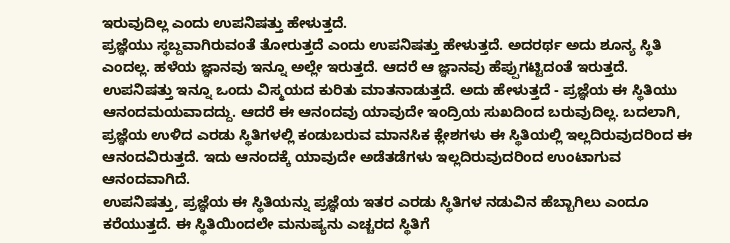ಇರುವುದಿಲ್ಲ ಎಂದು ಉಪನಿಷತ್ತು ಹೇಳುತ್ತದೆ.
ಪ್ರಜ್ಞೆಯು ಸ್ಥಬ್ದವಾಗಿರುವಂತೆ ತೋರುತ್ತದೆ ಎಂದು ಉಪನಿಷತ್ತು ಹೇಳುತ್ತದೆ. ಅದರರ್ಥ ಅದು ಶೂನ್ಯ ಸ್ಥಿತಿ ಎಂದಲ್ಲ. ಹಳೆಯ ಜ್ಞಾನವು ಇನ್ನೂ ಅಲ್ಲೇ ಇರುತ್ತದೆ. ಆದರೆ ಆ ಜ್ಞಾನವು ಹೆಪ್ಪುಗಟ್ಟಿದಂತೆ ಇರುತ್ತದೆ.
ಉಪನಿಷತ್ತು ಇನ್ನೂ ಒಂದು ವಿಸ್ಮಯದ ಕುರಿತು ಮಾತನಾಡುತ್ತದೆ. ಅದು ಹೇಳುತ್ತದೆ - ಪ್ರಜ್ಞೆಯ ಈ ಸ್ಥಿತಿಯು ಆನಂದಮಯವಾದದ್ದು. ಆದರೆ ಈ ಆನಂದವು ಯಾವುದೇ ಇಂದ್ರಿಯ ಸುಖದಿಂದ ಬರುವುದಿಲ್ಲ. ಬದಲಾಗಿ, ಪ್ರಜ್ಞೆಯ ಉಳಿದ ಎರಡು ಸ್ಥಿತಿಗಳಲ್ಲಿ ಕಂಡುಬರುವ ಮಾನಸಿಕ ಕ್ಲೇಶಗಳು ಈ ಸ್ಥಿತಿಯಲ್ಲಿ ಇಲ್ಲದಿರುವುದರಿಂದ ಈ ಆನಂದವಿರುತ್ತದೆ. ಇದು ಆನಂದಕ್ಕೆ ಯಾವುದೇ ಅಡೆತಡೆಗಳು ಇಲ್ಲದಿರುವುದರಿಂದ ಉಂಟಾಗುವ ಆನಂದವಾಗಿದೆ.
ಉಪನಿಷತ್ತು, ಪ್ರಜ್ಞೆಯ ಈ ಸ್ಥಿತಿಯನ್ನು ಪ್ರಜ್ಞೆಯ ಇತರ ಎರಡು ಸ್ಥಿತಿಗಳ ನಡುವಿನ ಹೆಬ್ಬಾಗಿಲು ಎಂದೂ ಕರೆಯುತ್ತದೆ. ಈ ಸ್ಥಿತಿಯಿಂದಲೇ ಮನುಷ್ಯನು ಎಚ್ಚರದ ಸ್ಥಿತಿಗೆ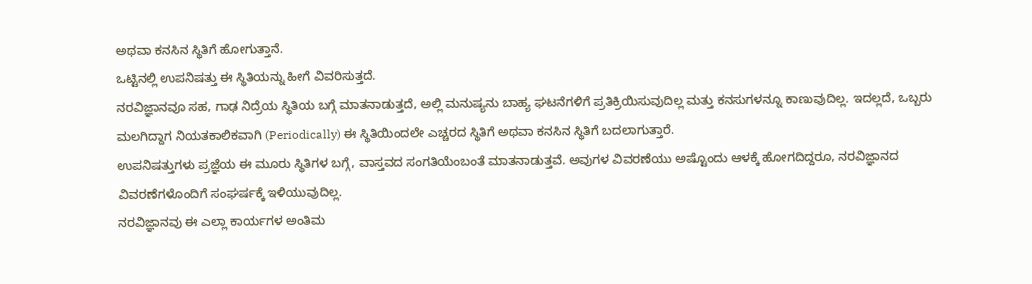ಅಥವಾ ಕನಸಿನ ಸ್ಥಿತಿಗೆ ಹೋಗುತ್ತಾನೆ.
ಒಟ್ಟಿನಲ್ಲಿ ಉಪನಿಷತ್ತು ಈ ಸ್ಥಿತಿಯನ್ನು ಹೀಗೆ ವಿವರಿಸುತ್ತದೆ.
ನರವಿಜ್ಞಾನವೂ ಸಹ, ಗಾಢ ನಿದ್ರೆಯ ಸ್ಥಿತಿಯ ಬಗ್ಗೆ ಮಾತನಾಡುತ್ತದೆ, ಅಲ್ಲಿ ಮನುಷ್ಯನು ಬಾಹ್ಯ ಘಟನೆಗಳಿಗೆ ಪ್ರತಿಕ್ರಿಯಿಸುವುದಿಲ್ಲ ಮತ್ತು ಕನಸುಗಳನ್ನೂ ಕಾಣುವುದಿಲ್ಲ. ಇದಲ್ಲದೆ, ಒಬ್ಬರು ಮಲಗಿದ್ದಾಗ ನಿಯತಕಾಲಿಕವಾಗಿ (Periodically) ಈ ಸ್ಥಿತಿಯಿಂದಲೇ ಎಚ್ಚರದ ಸ್ಥಿತಿಗೆ ಅಥವಾ ಕನಸಿನ ಸ್ಥಿತಿಗೆ ಬದಲಾಗುತ್ತಾರೆ.
ಉಪನಿಷತ್ತುಗಳು ಪ್ರಜ್ಞೆಯ ಈ ಮೂರು ಸ್ಥಿತಿಗಳ ಬಗ್ಗೆ, ವಾಸ್ತವದ ಸಂಗತಿಯೆಂಬಂತೆ ಮಾತನಾಡುತ್ತವೆ. ಅವುಗಳ ವಿವರಣೆಯು ಅಷ್ಟೊಂದು ಆಳಕ್ಕೆ ಹೋಗದಿದ್ದರೂ, ನರವಿಜ್ಞಾನದ ವಿವರಣೆಗಳೊಂದಿಗೆ ಸಂಘರ್ಷಕ್ಕೆ ಇಳಿಯುವುದಿಲ್ಲ.
ನರವಿಜ್ಞಾನವು ಈ ಎಲ್ಲಾ ಕಾರ್ಯಗಳ ಅಂತಿಮ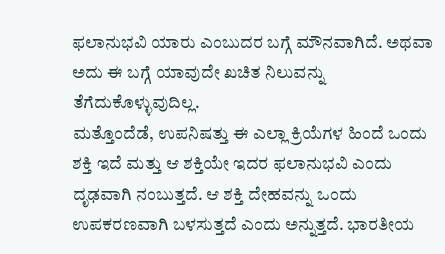ಫಲಾನುಭವಿ ಯಾರು ಎಂಬುದರ ಬಗ್ಗೆ ಮೌನವಾಗಿದೆ. ಅಥವಾ ಅದು ಈ ಬಗ್ಗೆ ಯಾವುದೇ ಖಚಿತ ನಿಲುವನ್ನು ತೆಗೆದುಕೊಳ್ಳುವುದಿಲ್ಲ.
ಮತ್ತೊಂದೆಡೆ, ಉಪನಿಷತ್ತು ಈ ಎಲ್ಲಾ ಕ್ರಿಯೆಗಳ ಹಿಂದೆ ಒಂದು ಶಕ್ತಿ ಇದೆ ಮತ್ತು ಆ ಶಕ್ತಿಯೇ ಇದರ ಫಲಾನುಭವಿ ಎಂದು ದೃಢವಾಗಿ ನಂಬುತ್ತದೆ. ಆ ಶಕ್ತಿ ದೇಹವನ್ನು ಒಂದು ಉಪಕರಣವಾಗಿ ಬಳಸುತ್ತದೆ ಎಂದು ಅನ್ನುತ್ತದೆ. ಭಾರತೀಯ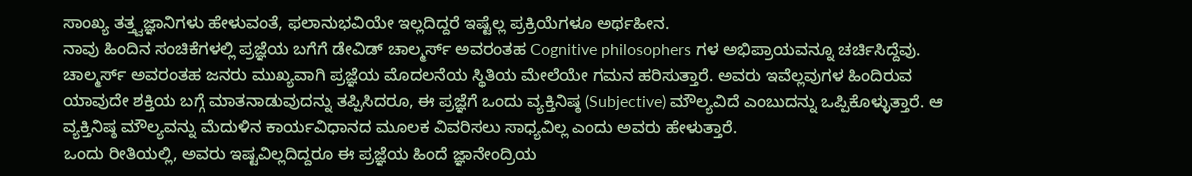ಸಾಂಖ್ಯ ತತ್ತ್ವಜ್ಞಾನಿಗಳು ಹೇಳುವಂತೆ, ಫಲಾನುಭವಿಯೇ ಇಲ್ಲದಿದ್ದರೆ ಇಷ್ಟೆಲ್ಲ ಪ್ರಕ್ರಿಯೆಗಳೂ ಅರ್ಥಹೀನ.
ನಾವು ಹಿಂದಿನ ಸಂಚಿಕೆಗಳಲ್ಲಿ ಪ್ರಜ್ಞೆಯ ಬಗೆಗೆ ಡೇವಿಡ್ ಚಾಲ್ಮರ್ಸ್ ಅವರಂತಹ Cognitive philosophers ಗಳ ಅಭಿಪ್ರಾಯವನ್ನೂ ಚರ್ಚಿಸಿದ್ದೆವು.
ಚಾಲ್ಮರ್ಸ್ ಅವರಂತಹ ಜನರು ಮುಖ್ಯವಾಗಿ ಪ್ರಜ್ಞೆಯ ಮೊದಲನೆಯ ಸ್ಥಿತಿಯ ಮೇಲೆಯೇ ಗಮನ ಹರಿಸುತ್ತಾರೆ. ಅವರು ಇವೆಲ್ಲವುಗಳ ಹಿಂದಿರುವ ಯಾವುದೇ ಶಕ್ತಿಯ ಬಗ್ಗೆ ಮಾತನಾಡುವುದನ್ನು ತಪ್ಪಿಸಿದರೂ, ಈ ಪ್ರಜ್ಞೆಗೆ ಒಂದು ವ್ಯಕ್ತಿನಿಷ್ಠ (Subjective) ಮೌಲ್ಯವಿದೆ ಎಂಬುದನ್ನು ಒಪ್ಪಿಕೊಳ್ಳುತ್ತಾರೆ. ಆ ವ್ಯಕ್ತಿನಿಷ್ಠ ಮೌಲ್ಯವನ್ನು ಮೆದುಳಿನ ಕಾರ್ಯವಿಧಾನದ ಮೂಲಕ ವಿವರಿಸಲು ಸಾಧ್ಯವಿಲ್ಲ ಎಂದು ಅವರು ಹೇಳುತ್ತಾರೆ.
ಒಂದು ರೀತಿಯಲ್ಲಿ, ಅವರು ಇಷ್ಟವಿಲ್ಲದಿದ್ದರೂ ಈ ಪ್ರಜ್ಞೆಯ ಹಿಂದೆ ಜ್ಞಾನೇಂದ್ರಿಯ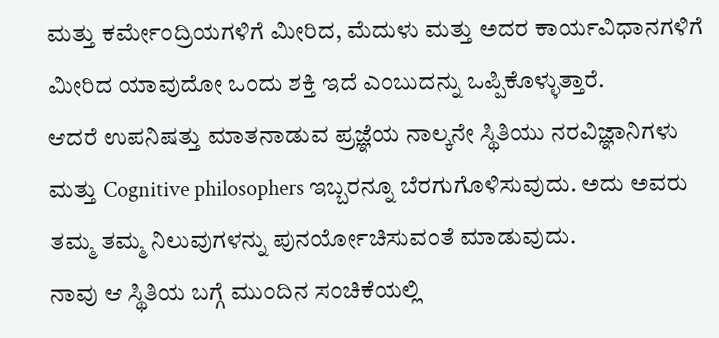ಮತ್ತು ಕರ್ಮೇಂದ್ರಿಯಗಳಿಗೆ ಮೀರಿದ, ಮೆದುಳು ಮತ್ತು ಅದರ ಕಾರ್ಯವಿಧಾನಗಳಿಗೆ ಮೀರಿದ ಯಾವುದೋ ಒಂದು ಶಕ್ತಿ ಇದೆ ಎಂಬುದನ್ನು ಒಪ್ಪಿಕೊಳ್ಳುತ್ತಾರೆ.
ಆದರೆ ಉಪನಿಷತ್ತು ಮಾತನಾಡುವ ಪ್ರಜ್ಞೆಯ ನಾಲ್ಕನೇ ಸ್ಥಿತಿಯು ನರವಿಜ್ಞಾನಿಗಳು ಮತ್ತು Cognitive philosophers ಇಬ್ಬರನ್ನೂ ಬೆರಗುಗೊಳಿಸುವುದು. ಅದು ಅವರು ತಮ್ಮ ತಮ್ಮ ನಿಲುವುಗಳನ್ನು ಪುನರ್ಯೋಚಿಸುವಂತೆ ಮಾಡುವುದು.
ನಾವು ಆ ಸ್ಥಿತಿಯ ಬಗ್ಗೆ ಮುಂದಿನ ಸಂಚಿಕೆಯಲ್ಲಿ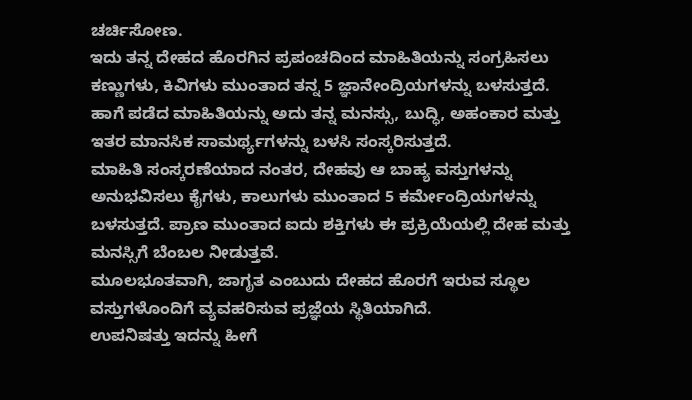ಚರ್ಚಿಸೋಣ.
ಇದು ತನ್ನ ದೇಹದ ಹೊರಗಿನ ಪ್ರಪಂಚದಿಂದ ಮಾಹಿತಿಯನ್ನು ಸಂಗ್ರಹಿಸಲು ಕಣ್ಣುಗಳು, ಕಿವಿಗಳು ಮುಂತಾದ ತನ್ನ 5 ಜ್ಞಾನೇಂದ್ರಿಯಗಳನ್ನು ಬಳಸುತ್ತದೆ. ಹಾಗೆ ಪಡೆದ ಮಾಹಿತಿಯನ್ನು ಅದು ತನ್ನ ಮನಸ್ಸು, ಬುದ್ಧಿ, ಅಹಂಕಾರ ಮತ್ತು ಇತರ ಮಾನಸಿಕ ಸಾಮರ್ಥ್ಯಗಳನ್ನು ಬಳಸಿ ಸಂಸ್ಕರಿಸುತ್ತದೆ.
ಮಾಹಿತಿ ಸಂಸ್ಕರಣೆಯಾದ ನಂತರ, ದೇಹವು ಆ ಬಾಹ್ಯ ವಸ್ತುಗಳನ್ನು ಅನುಭವಿಸಲು ಕೈಗಳು, ಕಾಲುಗಳು ಮುಂತಾದ 5 ಕರ್ಮೇಂದ್ರಿಯಗಳನ್ನು ಬಳಸುತ್ತದೆ. ಪ್ರಾಣ ಮುಂತಾದ ಐದು ಶಕ್ತಿಗಳು ಈ ಪ್ರಕ್ರಿಯೆಯಲ್ಲಿ ದೇಹ ಮತ್ತು ಮನಸ್ಸಿಗೆ ಬೆಂಬಲ ನೀಡುತ್ತವೆ.
ಮೂಲಭೂತವಾಗಿ, ಜಾಗೃತ ಎಂಬುದು ದೇಹದ ಹೊರಗೆ ಇರುವ ಸ್ಥೂಲ ವಸ್ತುಗಳೊಂದಿಗೆ ವ್ಯವಹರಿಸುವ ಪ್ರಜ್ಞೆಯ ಸ್ಥಿತಿಯಾಗಿದೆ.
ಉಪನಿಷತ್ತು ಇದನ್ನು ಹೀಗೆ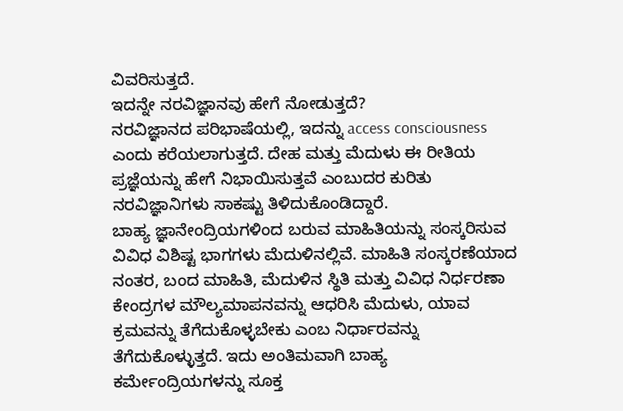ವಿವರಿಸುತ್ತದೆ.
ಇದನ್ನೇ ನರವಿಜ್ಞಾನವು ಹೇಗೆ ನೋಡುತ್ತದೆ?
ನರವಿಜ್ಞಾನದ ಪರಿಭಾಷೆಯಲ್ಲಿ, ಇದನ್ನು access consciousness ಎಂದು ಕರೆಯಲಾಗುತ್ತದೆ. ದೇಹ ಮತ್ತು ಮೆದುಳು ಈ ರೀತಿಯ ಪ್ರಜ್ಞೆಯನ್ನು ಹೇಗೆ ನಿಭಾಯಿಸುತ್ತವೆ ಎಂಬುದರ ಕುರಿತು ನರವಿಜ್ಞಾನಿಗಳು ಸಾಕಷ್ಟು ತಿಳಿದುಕೊಂಡಿದ್ದಾರೆ.
ಬಾಹ್ಯ ಜ್ಞಾನೇಂದ್ರಿಯಗಳಿಂದ ಬರುವ ಮಾಹಿತಿಯನ್ನು ಸಂಸ್ಕರಿಸುವ ವಿವಿಧ ವಿಶಿಷ್ಟ ಭಾಗಗಳು ಮೆದುಳಿನಲ್ಲಿವೆ. ಮಾಹಿತಿ ಸಂಸ್ಕರಣೆಯಾದ ನಂತರ, ಬಂದ ಮಾಹಿತಿ, ಮೆದುಳಿನ ಸ್ಥಿತಿ ಮತ್ತು ವಿವಿಧ ನಿರ್ಧರಣಾ ಕೇಂದ್ರಗಳ ಮೌಲ್ಯಮಾಪನವನ್ನು ಆಧರಿಸಿ ಮೆದುಳು, ಯಾವ ಕ್ರಮವನ್ನು ತೆಗೆದುಕೊಳ್ಳಬೇಕು ಎಂಬ ನಿರ್ಧಾರವನ್ನು ತೆಗೆದುಕೊಳ್ಳುತ್ತದೆ. ಇದು ಅಂತಿಮವಾಗಿ ಬಾಹ್ಯ ಕರ್ಮೇಂದ್ರಿಯಗಳನ್ನು ಸೂಕ್ತ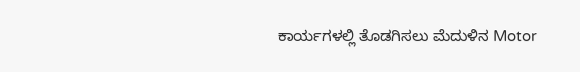ಕಾರ್ಯಗಳಲ್ಲಿ ತೊಡಗಿಸಲು ಮೆದುಳಿನ Motor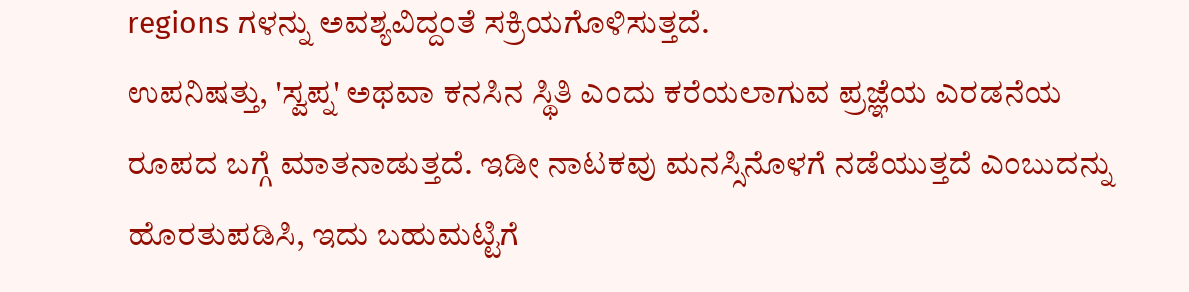regions ಗಳನ್ನು ಅವಶ್ಯವಿದ್ದಂತೆ ಸಕ್ರಿಯಗೊಳಿಸುತ್ತದೆ.
ಉಪನಿಷತ್ತು, 'ಸ್ವಪ್ನ' ಅಥವಾ ಕನಸಿನ ಸ್ಥಿತಿ ಎಂದು ಕರೆಯಲಾಗುವ ಪ್ರಜ್ಞೆಯ ಎರಡನೆಯ ರೂಪದ ಬಗ್ಗೆ ಮಾತನಾಡುತ್ತದೆ. ಇಡೀ ನಾಟಕವು ಮನಸ್ಸಿನೊಳಗೆ ನಡೆಯುತ್ತದೆ ಎಂಬುದನ್ನು ಹೊರತುಪಡಿಸಿ, ಇದು ಬಹುಮಟ್ಟಿಗೆ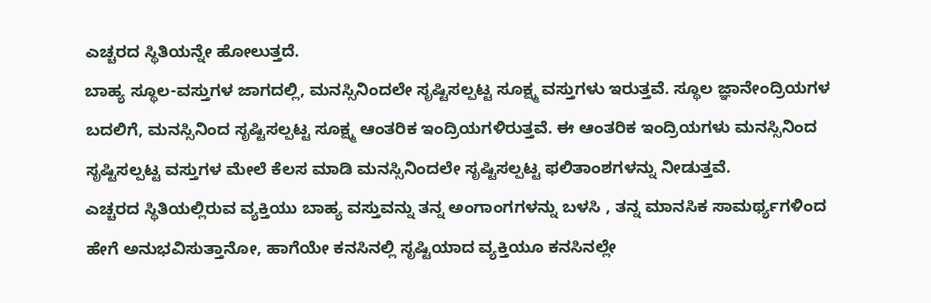ಎಚ್ಚರದ ಸ್ಥಿತಿಯನ್ನೇ ಹೋಲುತ್ತದೆ.
ಬಾಹ್ಯ ಸ್ಥೂಲ-ವಸ್ತುಗಳ ಜಾಗದಲ್ಲಿ, ಮನಸ್ಸಿನಿಂದಲೇ ಸೃಷ್ಟಿಸಲ್ಪಟ್ಟ ಸೂಕ್ಷ್ಮ ವಸ್ತುಗಳು ಇರುತ್ತವೆ. ಸ್ಥೂಲ ಜ್ಞಾನೇಂದ್ರಿಯಗಳ ಬದಲಿಗೆ, ಮನಸ್ಸಿನಿಂದ ಸೃಷ್ಟಿಸಲ್ಪಟ್ಟ ಸೂಕ್ಷ್ಮ ಆಂತರಿಕ ಇಂದ್ರಿಯಗಳಿರುತ್ತವೆ. ಈ ಆಂತರಿಕ ಇಂದ್ರಿಯಗಳು ಮನಸ್ಸಿನಿಂದ ಸೃಷ್ಟಿಸಲ್ಪಟ್ಟ ವಸ್ತುಗಳ ಮೇಲೆ ಕೆಲಸ ಮಾಡಿ ಮನಸ್ಸಿನಿಂದಲೇ ಸೃಷ್ಟಿಸಲ್ಪಟ್ಟ ಫಲಿತಾಂಶಗಳನ್ನು ನೀಡುತ್ತವೆ.
ಎಚ್ಚರದ ಸ್ಥಿತಿಯಲ್ಲಿರುವ ವ್ಯಕ್ತಿಯು ಬಾಹ್ಯ ವಸ್ತುವನ್ನು ತನ್ನ ಅಂಗಾಂಗಗಳನ್ನು ಬಳಸಿ , ತನ್ನ ಮಾನಸಿಕ ಸಾಮರ್ಥ್ಯಗಳಿಂದ ಹೇಗೆ ಅನುಭವಿಸುತ್ತಾನೋ, ಹಾಗೆಯೇ ಕನಸಿನಲ್ಲಿ ಸೃಷ್ಟಿಯಾದ ವ್ಯಕ್ತಿಯೂ ಕನಸಿನಲ್ಲೇ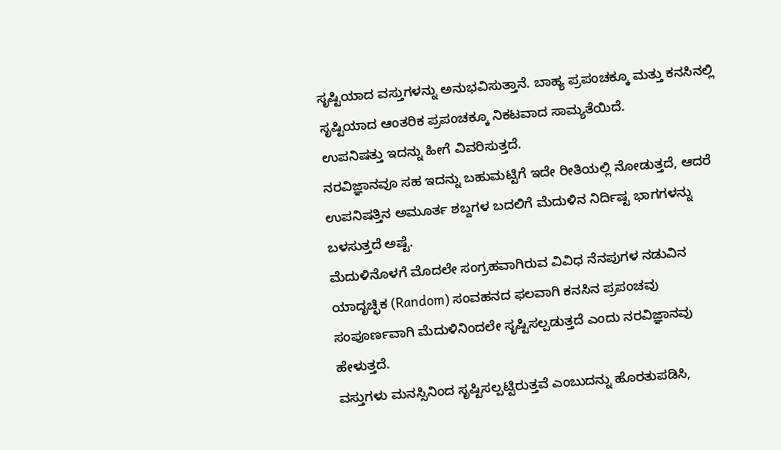ಸೃಷ್ಟಿಯಾದ ವಸ್ತುಗಳನ್ನು ಅನುಭವಿಸುತ್ತಾನೆ. ಬಾಹ್ಯ ಪ್ರಪಂಚಕ್ಕೂ ಮತ್ತು ಕನಸಿನಲ್ಲಿ ಸೃಷ್ಟಿಯಾದ ಆಂತರಿಕ ಪ್ರಪಂಚಕ್ಕೂ ನಿಕಟವಾದ ಸಾಮ್ಯತೆಯಿದೆ.
ಉಪನಿಷತ್ತು ಇದನ್ನು ಹೀಗೆ ವಿವರಿಸುತ್ತದೆ.
ನರವಿಜ್ಞಾನವೂ ಸಹ ಇದನ್ನು ಬಹುಮಟ್ಟಿಗೆ ಇದೇ ರೀತಿಯಲ್ಲಿ ನೋಡುತ್ತದೆ, ಆದರೆ ಉಪನಿಷತ್ತಿನ ಅಮೂರ್ತ ಶಬ್ದಗಳ ಬದಲಿಗೆ ಮೆದುಳಿನ ನಿರ್ದಿಷ್ಟ ಭಾಗಗಳನ್ನು ಬಳಸುತ್ತದೆ ಅಷ್ಟೆ.
ಮೆದುಳಿನೊಳಗೆ ಮೊದಲೇ ಸಂಗ್ರಹವಾಗಿರುವ ವಿವಿಧ ನೆನಪುಗಳ ನಡುವಿನ ಯಾದೃಚ್ಛಿಕ (Random) ಸಂವಹನದ ಫಲವಾಗಿ ಕನಸಿನ ಪ್ರಪಂಚವು ಸಂಪೂರ್ಣವಾಗಿ ಮೆದುಳಿನಿಂದಲೇ ಸೃಷ್ಟಿಸಲ್ಪಡುತ್ತದೆ ಎಂದು ನರವಿಜ್ಞಾನವು ಹೇಳುತ್ತದೆ.
ವಸ್ತುಗಳು ಮನಸ್ಸಿನಿಂದ ಸೃಷ್ಟಿಸಲ್ಪಟ್ಟಿರುತ್ತವೆ ಎಂಬುದನ್ನು ಹೊರತುಪಡಿಸಿ,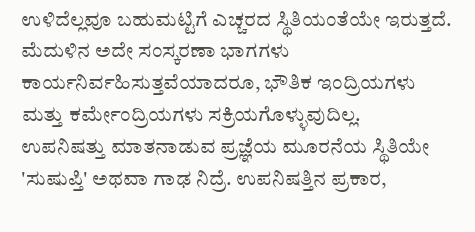ಉಳಿದೆಲ್ಲವೂ ಬಹುಮಟ್ಟಿಗೆ ಎಚ್ಚರದ ಸ್ಥಿತಿಯಂತೆಯೇ ಇರುತ್ತದೆ. ಮೆದುಳಿನ ಅದೇ ಸಂಸ್ಕರಣಾ ಭಾಗಗಳು ಕಾರ್ಯನಿರ್ವಹಿಸುತ್ತವೆಯಾದರೂ, ಭೌತಿಕ ಇಂದ್ರಿಯಗಳು ಮತ್ತು ಕರ್ಮೇಂದ್ರಿಯಗಳು ಸಕ್ರಿಯಗೊಳ್ಳುವುದಿಲ್ಲ.
ಉಪನಿಷತ್ತು ಮಾತನಾಡುವ ಪ್ರಜ್ಞೆಯ ಮೂರನೆಯ ಸ್ಥಿತಿಯೇ 'ಸುಷುಪ್ತಿ' ಅಥವಾ ಗಾಢ ನಿದ್ರೆ. ಉಪನಿಷತ್ತಿನ ಪ್ರಕಾರ,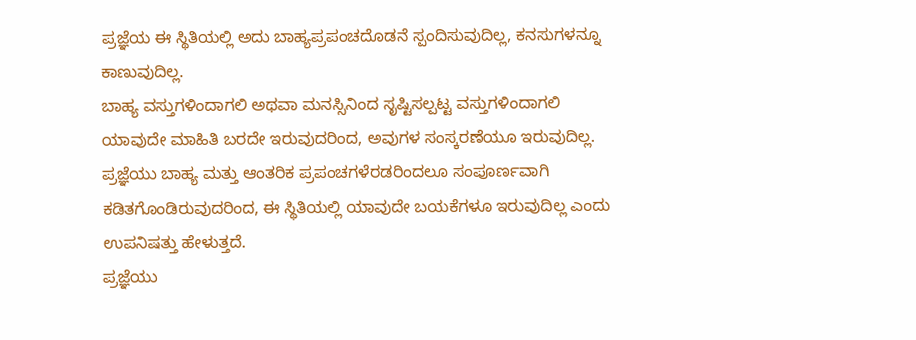ಪ್ರಜ್ಞೆಯ ಈ ಸ್ಥಿತಿಯಲ್ಲಿ ಅದು ಬಾಹ್ಯಪ್ರಪಂಚದೊಡನೆ ಸ್ಪಂದಿಸುವುದಿಲ್ಲ, ಕನಸುಗಳನ್ನೂ ಕಾಣುವುದಿಲ್ಲ.
ಬಾಹ್ಯ ವಸ್ತುಗಳಿಂದಾಗಲಿ ಅಥವಾ ಮನಸ್ಸಿನಿಂದ ಸೃಷ್ಟಿಸಲ್ಪಟ್ಟ ವಸ್ತುಗಳಿಂದಾಗಲಿ ಯಾವುದೇ ಮಾಹಿತಿ ಬರದೇ ಇರುವುದರಿಂದ, ಅವುಗಳ ಸಂಸ್ಕರಣೆಯೂ ಇರುವುದಿಲ್ಲ. ಪ್ರಜ್ಞೆಯು ಬಾಹ್ಯ ಮತ್ತು ಆಂತರಿಕ ಪ್ರಪಂಚಗಳೆರಡರಿಂದಲೂ ಸಂಪೂರ್ಣವಾಗಿ ಕಡಿತಗೊಂಡಿರುವುದರಿಂದ, ಈ ಸ್ಥಿತಿಯಲ್ಲಿ ಯಾವುದೇ ಬಯಕೆಗಳೂ ಇರುವುದಿಲ್ಲ ಎಂದು ಉಪನಿಷತ್ತು ಹೇಳುತ್ತದೆ.
ಪ್ರಜ್ಞೆಯು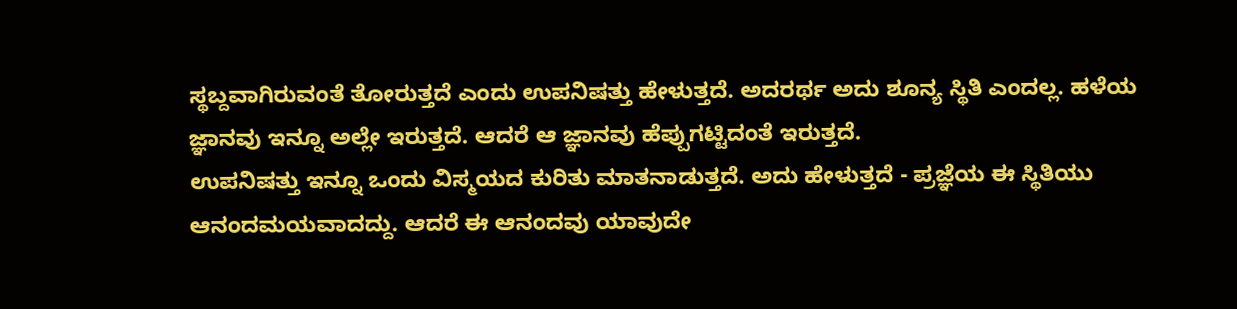ಸ್ಥಬ್ದವಾಗಿರುವಂತೆ ತೋರುತ್ತದೆ ಎಂದು ಉಪನಿಷತ್ತು ಹೇಳುತ್ತದೆ. ಅದರರ್ಥ ಅದು ಶೂನ್ಯ ಸ್ಥಿತಿ ಎಂದಲ್ಲ. ಹಳೆಯ ಜ್ಞಾನವು ಇನ್ನೂ ಅಲ್ಲೇ ಇರುತ್ತದೆ. ಆದರೆ ಆ ಜ್ಞಾನವು ಹೆಪ್ಪುಗಟ್ಟಿದಂತೆ ಇರುತ್ತದೆ.
ಉಪನಿಷತ್ತು ಇನ್ನೂ ಒಂದು ವಿಸ್ಮಯದ ಕುರಿತು ಮಾತನಾಡುತ್ತದೆ. ಅದು ಹೇಳುತ್ತದೆ - ಪ್ರಜ್ಞೆಯ ಈ ಸ್ಥಿತಿಯು ಆನಂದಮಯವಾದದ್ದು. ಆದರೆ ಈ ಆನಂದವು ಯಾವುದೇ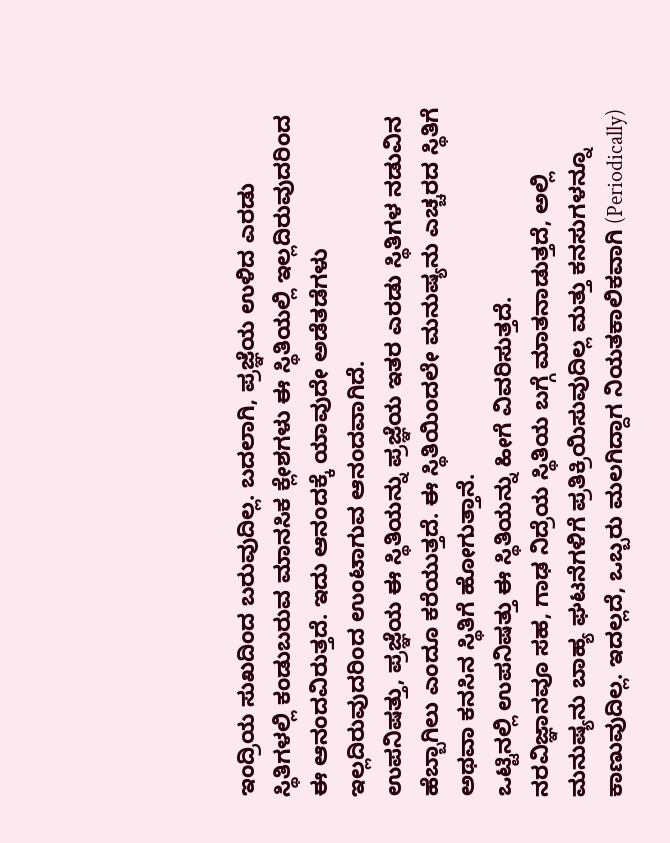ಇಂದ್ರಿಯ ಸುಖದಿಂದ ಬರುವುದಿಲ್ಲ. ಬದಲಾಗಿ, ಪ್ರಜ್ಞೆಯ ಉಳಿದ ಎರಡು ಸ್ಥಿತಿಗಳಲ್ಲಿ ಕಂಡುಬರುವ ಮಾನಸಿಕ ಕ್ಲೇಶಗಳು ಈ ಸ್ಥಿತಿಯಲ್ಲಿ ಇಲ್ಲದಿರುವುದರಿಂದ ಈ ಆನಂದವಿರುತ್ತದೆ. ಇದು ಆನಂದಕ್ಕೆ ಯಾವುದೇ ಅಡೆತಡೆಗಳು ಇಲ್ಲದಿರುವುದರಿಂದ ಉಂಟಾಗುವ ಆನಂದವಾಗಿದೆ.
ಉಪನಿಷತ್ತು, ಪ್ರಜ್ಞೆಯ ಈ ಸ್ಥಿತಿಯನ್ನು ಪ್ರಜ್ಞೆಯ ಇತರ ಎರಡು ಸ್ಥಿತಿಗಳ ನಡುವಿನ ಹೆಬ್ಬಾಗಿಲು ಎಂದೂ ಕರೆಯುತ್ತದೆ. ಈ ಸ್ಥಿತಿಯಿಂದಲೇ ಮನುಷ್ಯನು ಎಚ್ಚರದ ಸ್ಥಿತಿಗೆ ಅಥವಾ ಕನಸಿನ ಸ್ಥಿತಿಗೆ ಹೋಗುತ್ತಾನೆ.
ಒಟ್ಟಿನಲ್ಲಿ ಉಪನಿಷತ್ತು ಈ ಸ್ಥಿತಿಯನ್ನು ಹೀಗೆ ವಿವರಿಸುತ್ತದೆ.
ನರವಿಜ್ಞಾನವೂ ಸಹ, ಗಾಢ ನಿದ್ರೆಯ ಸ್ಥಿತಿಯ ಬಗ್ಗೆ ಮಾತನಾಡುತ್ತದೆ, ಅಲ್ಲಿ ಮನುಷ್ಯನು ಬಾಹ್ಯ ಘಟನೆಗಳಿಗೆ ಪ್ರತಿಕ್ರಿಯಿಸುವುದಿಲ್ಲ ಮತ್ತು ಕನಸುಗಳನ್ನೂ ಕಾಣುವುದಿಲ್ಲ. ಇದಲ್ಲದೆ, ಒಬ್ಬರು ಮಲಗಿದ್ದಾಗ ನಿಯತಕಾಲಿಕವಾಗಿ (Periodically)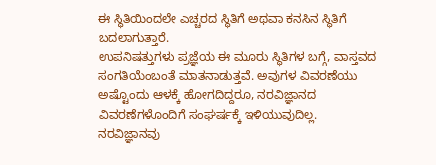ಈ ಸ್ಥಿತಿಯಿಂದಲೇ ಎಚ್ಚರದ ಸ್ಥಿತಿಗೆ ಅಥವಾ ಕನಸಿನ ಸ್ಥಿತಿಗೆ ಬದಲಾಗುತ್ತಾರೆ.
ಉಪನಿಷತ್ತುಗಳು ಪ್ರಜ್ಞೆಯ ಈ ಮೂರು ಸ್ಥಿತಿಗಳ ಬಗ್ಗೆ, ವಾಸ್ತವದ ಸಂಗತಿಯೆಂಬಂತೆ ಮಾತನಾಡುತ್ತವೆ. ಅವುಗಳ ವಿವರಣೆಯು ಅಷ್ಟೊಂದು ಆಳಕ್ಕೆ ಹೋಗದಿದ್ದರೂ, ನರವಿಜ್ಞಾನದ ವಿವರಣೆಗಳೊಂದಿಗೆ ಸಂಘರ್ಷಕ್ಕೆ ಇಳಿಯುವುದಿಲ್ಲ.
ನರವಿಜ್ಞಾನವು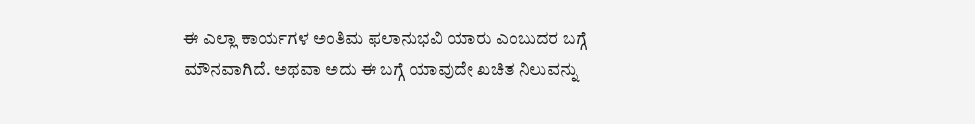ಈ ಎಲ್ಲಾ ಕಾರ್ಯಗಳ ಅಂತಿಮ ಫಲಾನುಭವಿ ಯಾರು ಎಂಬುದರ ಬಗ್ಗೆ ಮೌನವಾಗಿದೆ. ಅಥವಾ ಅದು ಈ ಬಗ್ಗೆ ಯಾವುದೇ ಖಚಿತ ನಿಲುವನ್ನು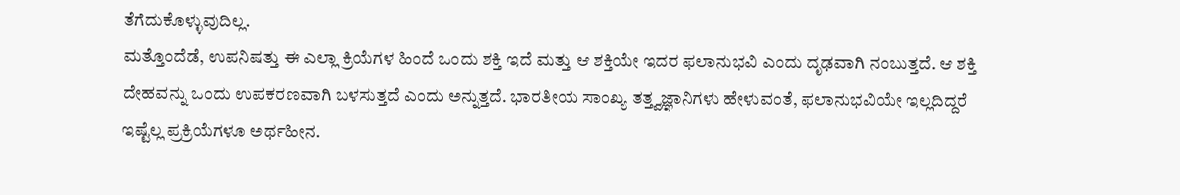ತೆಗೆದುಕೊಳ್ಳುವುದಿಲ್ಲ.
ಮತ್ತೊಂದೆಡೆ, ಉಪನಿಷತ್ತು ಈ ಎಲ್ಲಾ ಕ್ರಿಯೆಗಳ ಹಿಂದೆ ಒಂದು ಶಕ್ತಿ ಇದೆ ಮತ್ತು ಆ ಶಕ್ತಿಯೇ ಇದರ ಫಲಾನುಭವಿ ಎಂದು ದೃಢವಾಗಿ ನಂಬುತ್ತದೆ. ಆ ಶಕ್ತಿ ದೇಹವನ್ನು ಒಂದು ಉಪಕರಣವಾಗಿ ಬಳಸುತ್ತದೆ ಎಂದು ಅನ್ನುತ್ತದೆ. ಭಾರತೀಯ ಸಾಂಖ್ಯ ತತ್ತ್ವಜ್ಞಾನಿಗಳು ಹೇಳುವಂತೆ, ಫಲಾನುಭವಿಯೇ ಇಲ್ಲದಿದ್ದರೆ ಇಷ್ಟೆಲ್ಲ ಪ್ರಕ್ರಿಯೆಗಳೂ ಅರ್ಥಹೀನ.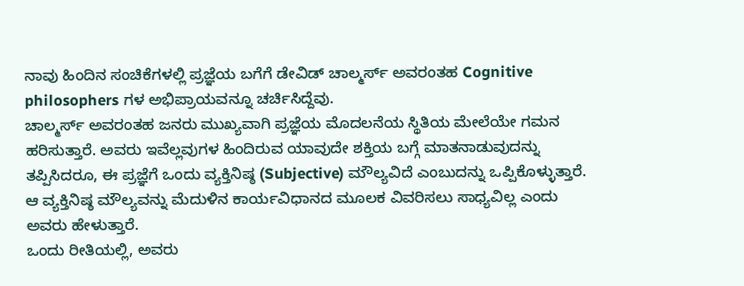ನಾವು ಹಿಂದಿನ ಸಂಚಿಕೆಗಳಲ್ಲಿ ಪ್ರಜ್ಞೆಯ ಬಗೆಗೆ ಡೇವಿಡ್ ಚಾಲ್ಮರ್ಸ್ ಅವರಂತಹ Cognitive philosophers ಗಳ ಅಭಿಪ್ರಾಯವನ್ನೂ ಚರ್ಚಿಸಿದ್ದೆವು.
ಚಾಲ್ಮರ್ಸ್ ಅವರಂತಹ ಜನರು ಮುಖ್ಯವಾಗಿ ಪ್ರಜ್ಞೆಯ ಮೊದಲನೆಯ ಸ್ಥಿತಿಯ ಮೇಲೆಯೇ ಗಮನ ಹರಿಸುತ್ತಾರೆ. ಅವರು ಇವೆಲ್ಲವುಗಳ ಹಿಂದಿರುವ ಯಾವುದೇ ಶಕ್ತಿಯ ಬಗ್ಗೆ ಮಾತನಾಡುವುದನ್ನು ತಪ್ಪಿಸಿದರೂ, ಈ ಪ್ರಜ್ಞೆಗೆ ಒಂದು ವ್ಯಕ್ತಿನಿಷ್ಠ (Subjective) ಮೌಲ್ಯವಿದೆ ಎಂಬುದನ್ನು ಒಪ್ಪಿಕೊಳ್ಳುತ್ತಾರೆ. ಆ ವ್ಯಕ್ತಿನಿಷ್ಠ ಮೌಲ್ಯವನ್ನು ಮೆದುಳಿನ ಕಾರ್ಯವಿಧಾನದ ಮೂಲಕ ವಿವರಿಸಲು ಸಾಧ್ಯವಿಲ್ಲ ಎಂದು ಅವರು ಹೇಳುತ್ತಾರೆ.
ಒಂದು ರೀತಿಯಲ್ಲಿ, ಅವರು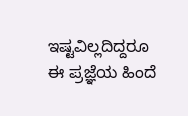ಇಷ್ಟವಿಲ್ಲದಿದ್ದರೂ ಈ ಪ್ರಜ್ಞೆಯ ಹಿಂದೆ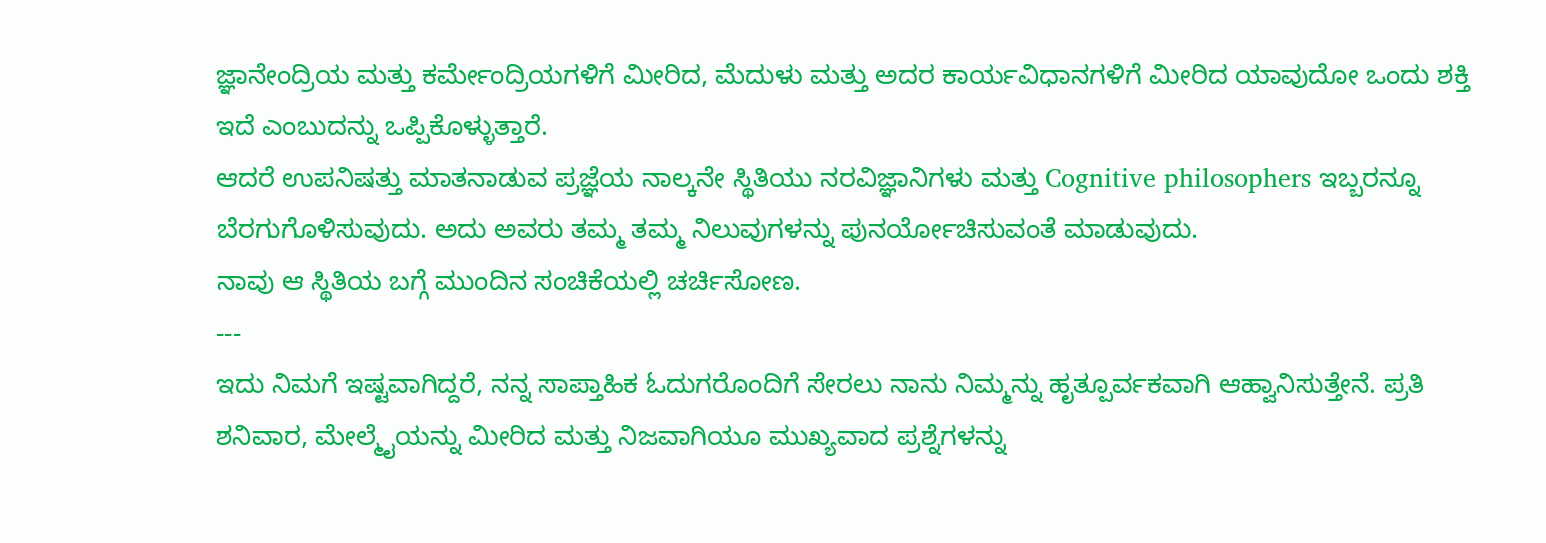ಜ್ಞಾನೇಂದ್ರಿಯ ಮತ್ತು ಕರ್ಮೇಂದ್ರಿಯಗಳಿಗೆ ಮೀರಿದ, ಮೆದುಳು ಮತ್ತು ಅದರ ಕಾರ್ಯವಿಧಾನಗಳಿಗೆ ಮೀರಿದ ಯಾವುದೋ ಒಂದು ಶಕ್ತಿ ಇದೆ ಎಂಬುದನ್ನು ಒಪ್ಪಿಕೊಳ್ಳುತ್ತಾರೆ.
ಆದರೆ ಉಪನಿಷತ್ತು ಮಾತನಾಡುವ ಪ್ರಜ್ಞೆಯ ನಾಲ್ಕನೇ ಸ್ಥಿತಿಯು ನರವಿಜ್ಞಾನಿಗಳು ಮತ್ತು Cognitive philosophers ಇಬ್ಬರನ್ನೂ ಬೆರಗುಗೊಳಿಸುವುದು. ಅದು ಅವರು ತಮ್ಮ ತಮ್ಮ ನಿಲುವುಗಳನ್ನು ಪುನರ್ಯೋಚಿಸುವಂತೆ ಮಾಡುವುದು.
ನಾವು ಆ ಸ್ಥಿತಿಯ ಬಗ್ಗೆ ಮುಂದಿನ ಸಂಚಿಕೆಯಲ್ಲಿ ಚರ್ಚಿಸೋಣ.
---
ಇದು ನಿಮಗೆ ಇಷ್ಟವಾಗಿದ್ದರೆ, ನನ್ನ ಸಾಪ್ತಾಹಿಕ ಓದುಗರೊಂದಿಗೆ ಸೇರಲು ನಾನು ನಿಮ್ಮನ್ನು ಹೃತ್ಪೂರ್ವಕವಾಗಿ ಆಹ್ವಾನಿಸುತ್ತೇನೆ. ಪ್ರತಿ ಶನಿವಾರ, ಮೇಲ್ಮೈಯನ್ನು ಮೀರಿದ ಮತ್ತು ನಿಜವಾಗಿಯೂ ಮುಖ್ಯವಾದ ಪ್ರಶ್ನೆಗಳನ್ನು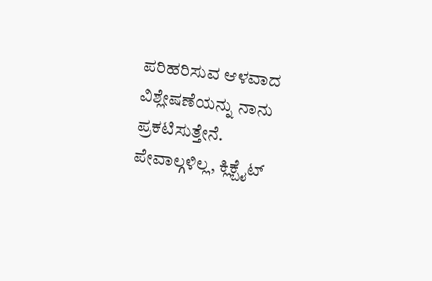ಪರಿಹರಿಸುವ ಆಳವಾದ ವಿಶ್ಲೇಷಣೆಯನ್ನು ನಾನು ಪ್ರಕಟಿಸುತ್ತೇನೆ. ಪೇವಾಲ್ಗಳಿಲ್ಲ, ಕ್ಲಿಕ್ಬೈಟ್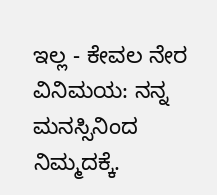ಇಲ್ಲ - ಕೇವಲ ನೇರ ವಿನಿಮಯ: ನನ್ನ ಮನಸ್ಸಿನಿಂದ ನಿಮ್ಮದಕ್ಕೆ.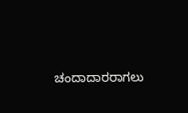ಚಂದಾದಾರರಾಗಲು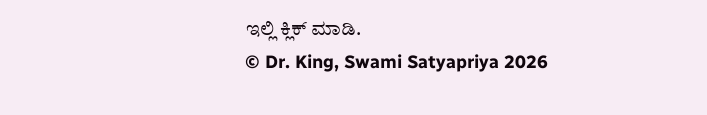ಇಲ್ಲಿ ಕ್ಲಿಕ್ ಮಾಡಿ.
© Dr. King, Swami Satyapriya 2026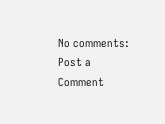No comments:
Post a Comment